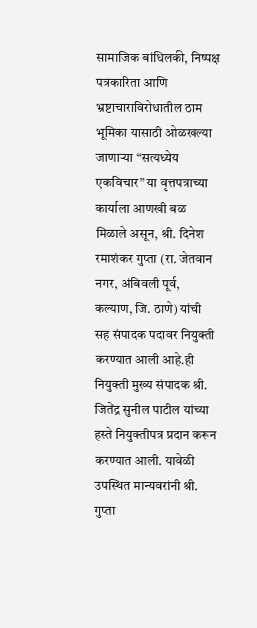सामाजिक बांधिलकी, निष्पक्ष पत्रकारिता आणि भ्रष्टाचाराविरोधातील ठाम भूमिका यासाठी ओळखल्या जाणाऱ्या “सत्यध्येय एकविचार” या वृत्तपत्राच्या कार्याला आणखी बळ मिळाले असून, श्री. दिनेश रमाशंकर गुप्ता (रा. जेतवान नगर, अंबिवली पूर्व, कल्याण, जि. ठाणे) यांची सह संपादक पदावर नियुक्ती करण्यात आली आहे.ही नियुक्ती मुख्य संपादक श्री. जितेंद्र सुनील पाटील यांच्या हस्ते नियुक्तीपत्र प्रदान करून करण्यात आली. यावेळी उपस्थित मान्यवरांनी श्री. गुप्ता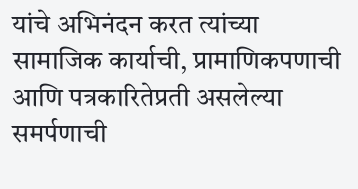यांचे अभिनंदन करत त्यांच्या सामाजिक कार्याची, प्रामाणिकपणाची आणि पत्रकारितेप्रती असलेल्या समर्पणाची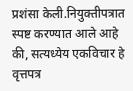प्रशंसा केली.नियुक्तीपत्रात स्पष्ट करण्यात आले आहे की, सत्यध्येय एकविचार हे वृत्तपत्र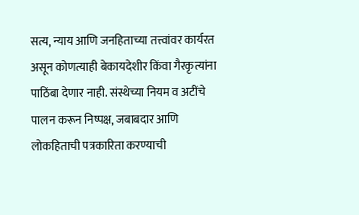सत्य, न्याय आणि जनहिताच्या तत्त्वांवर कार्यरत असून कोणत्याही बेकायदेशीर किंवा गैरकृत्यांना पाठिंबा देणार नाही. संस्थेच्या नियम व अटींचे पालन करून निष्पक्ष, जबाबदार आणि लोकहिताची पत्रकारिता करण्याची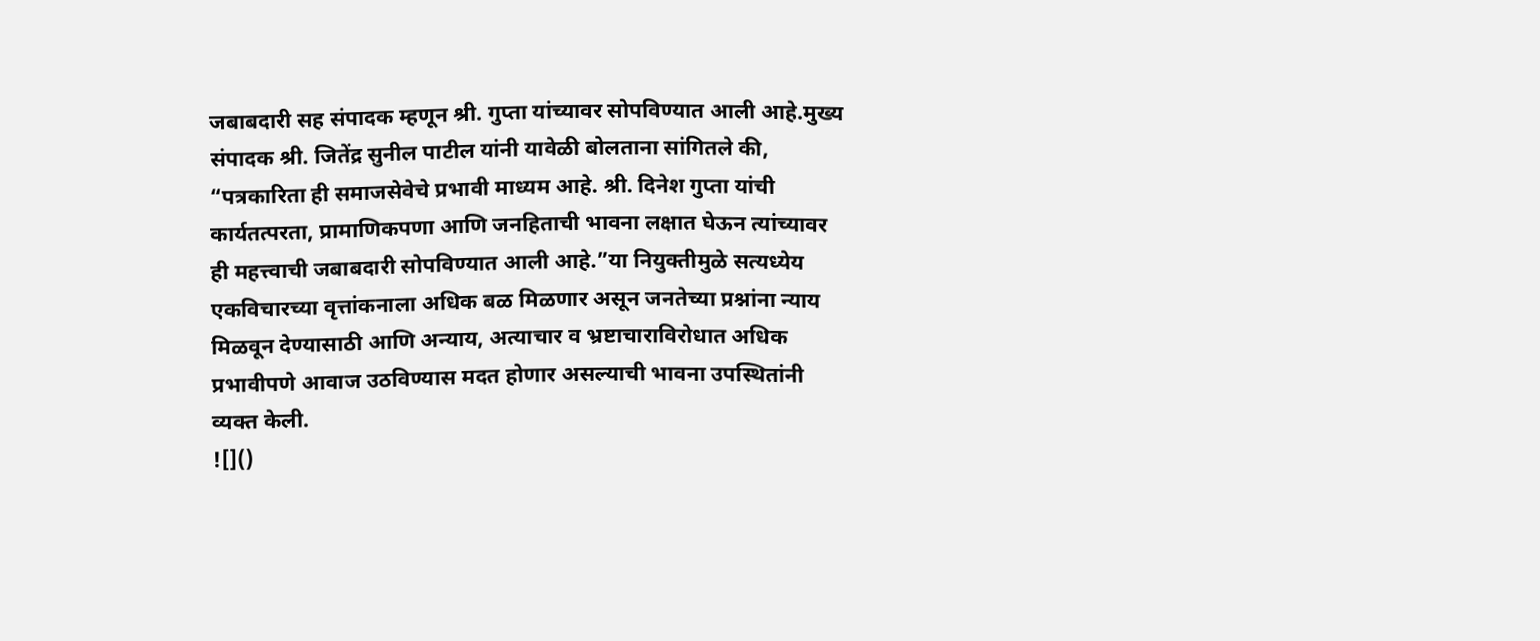जबाबदारी सह संपादक म्हणून श्री. गुप्ता यांच्यावर सोपविण्यात आली आहे.मुख्य संपादक श्री. जितेंद्र सुनील पाटील यांनी यावेळी बोलताना सांगितले की, “पत्रकारिता ही समाजसेवेचे प्रभावी माध्यम आहे. श्री. दिनेश गुप्ता यांची कार्यतत्परता, प्रामाणिकपणा आणि जनहिताची भावना लक्षात घेऊन त्यांच्यावर ही महत्त्वाची जबाबदारी सोपविण्यात आली आहे.”या नियुक्तीमुळे सत्यध्येय एकविचारच्या वृत्तांकनाला अधिक बळ मिळणार असून जनतेच्या प्रश्नांना न्याय मिळवून देण्यासाठी आणि अन्याय, अत्याचार व भ्रष्टाचाराविरोधात अधिक प्रभावीपणे आवाज उठविण्यास मदत होणार असल्याची भावना उपस्थितांनी व्यक्त केली.
![]()